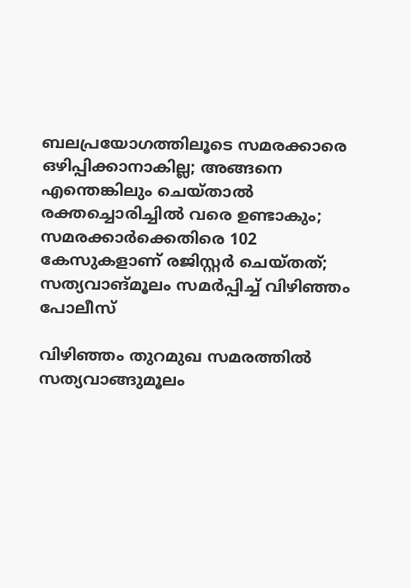ബലപ്രയോഗത്തിലൂടെ സമരക്കാരെ ഒഴിപ്പിക്കാനാകില്ല; അങ്ങനെ എന്തെങ്കിലും ചെയ്താൽ രക്തച്ചൊരിച്ചിൽ വരെ ഉണ്ടാകും; സമരക്കാർക്കെതിരെ 102 കേസുകളാണ് രജിസ്റ്റർ ചെയ്തത്; സത്യവാങ്മൂലം സമർപ്പിച്ച് വിഴിഞ്ഞം പോലീസ്

വിഴിഞ്ഞം തുറമുഖ സമരത്തിൽ സത്യവാങ്ങുമൂലം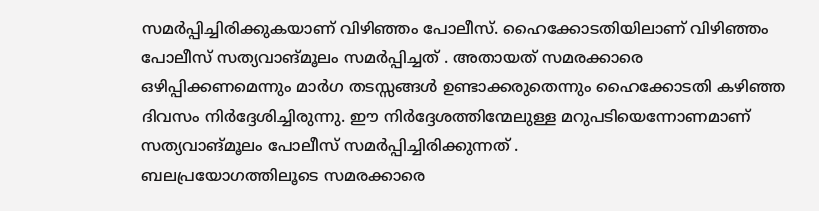സമർപ്പിച്ചിരിക്കുകയാണ് വിഴിഞ്ഞം പോലീസ്. ഹൈക്കോടതിയിലാണ് വിഴിഞ്ഞം പോലീസ് സത്യവാങ്മൂലം സമർപ്പിച്ചത് . അതായത് സമരക്കാരെ ഒഴിപ്പിക്കണമെന്നും മാർഗ തടസ്സങ്ങൾ ഉണ്ടാക്കരുതെന്നും ഹൈക്കോടതി കഴിഞ്ഞ ദിവസം നിർദ്ദേശിച്ചിരുന്നു. ഈ നിർദ്ദേശത്തിന്മേലുള്ള മറുപടിയെന്നോണമാണ് സത്യവാങ്മൂലം പോലീസ് സമർപ്പിച്ചിരിക്കുന്നത് .
ബലപ്രയോഗത്തിലൂടെ സമരക്കാരെ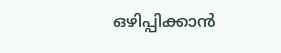ഒഴിപ്പിക്കാൻ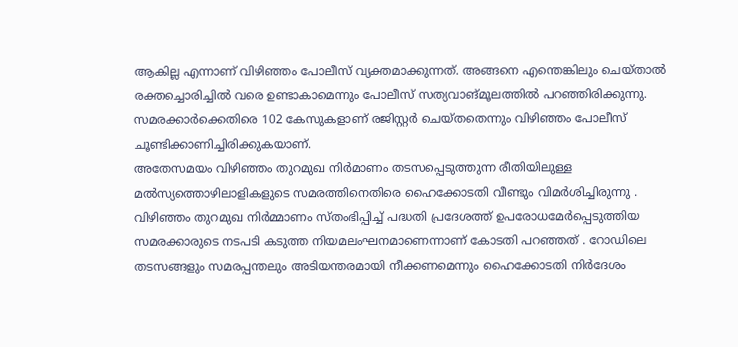ആകില്ല എന്നാണ് വിഴിഞ്ഞം പോലീസ് വ്യക്തമാക്കുന്നത്. അങ്ങനെ എന്തെങ്കിലും ചെയ്താൽ രക്തച്ചൊരിച്ചിൽ വരെ ഉണ്ടാകാമെന്നും പോലീസ് സത്യവാങ്മൂലത്തിൽ പറഞ്ഞിരിക്കുന്നു. സമരക്കാർക്കെതിരെ 102 കേസുകളാണ് രജിസ്റ്റർ ചെയ്തതെന്നും വിഴിഞ്ഞം പോലീസ് ചൂണ്ടിക്കാണിച്ചിരിക്കുകയാണ്.
അതേസമയം വിഴിഞ്ഞം തുറമുഖ നിർമാണം തടസപ്പെടുത്തുന്ന രീതിയിലുള്ള മൽസ്യത്തൊഴിലാളികളുടെ സമരത്തിനെതിരെ ഹൈക്കോടതി വീണ്ടും വിമർശിച്ചിരുന്നു . വിഴിഞ്ഞം തുറമുഖ നിർമ്മാണം സ്തംഭിപ്പിച്ച് പദ്ധതി പ്രദേശത്ത് ഉപരോധമേർപ്പെടുത്തിയ സമരക്കാരുടെ നടപടി കടുത്ത നിയമലംഘനമാണെന്നാണ് കോടതി പറഞ്ഞത് . റോഡിലെ തടസങ്ങളും സമരപ്പന്തലും അടിയന്തരമായി നീക്കണമെന്നും ഹൈക്കോടതി നിർദേശം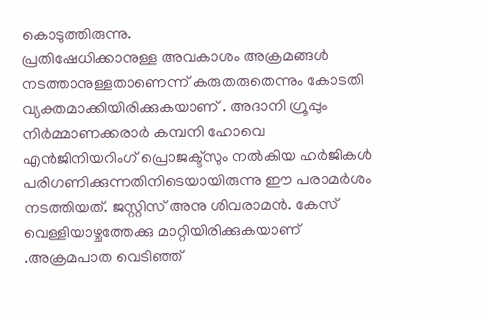കൊടുത്തിരുന്നു.
പ്രതിഷേധിക്കാനുള്ള അവകാശം അക്രമങ്ങൾ നടത്താനുള്ളതാണെന്ന് കരുതരുതെന്നും കോടതി വ്യക്തമാക്കിയിരിക്കുകയാണ് . അദാനി ഗ്രൂപ്പും നിർമ്മാണക്കരാർ കമ്പനി ഹോവെ എൻജിനിയറിംഗ് പ്രൊജക്ട്സും നൽകിയ ഹർജികൾ പരിഗണിക്കുന്നതിനിടെയായിരുന്നു ഈ പരാമർശം നടത്തിയത്. ജസ്റ്റിസ് അനു ശിവരാമൻ. കേസ് വെള്ളിയാഴ്ചത്തേക്കു മാറ്റിയിരിക്കുകയാണ് .അക്രമപാത വെടിഞ്ഞ്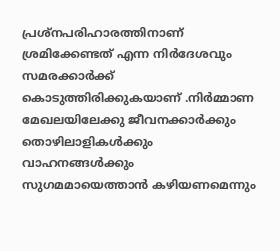പ്രശ്നപരിഹാരത്തിനാണ് ശ്രമിക്കേണ്ടത് എന്ന നിർദേശവും സമരക്കാർക്ക് കൊടുത്തിരിക്കുകയാണ് .നിർമ്മാണ മേഖലയിലേക്കു ജീവനക്കാർക്കും തൊഴിലാളികൾക്കും വാഹനങ്ങൾക്കും സുഗമമായെത്താൻ കഴിയണമെന്നും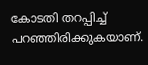കോടതി തറപ്പിച്ച് പറഞ്ഞിരിക്കുകയാണ്.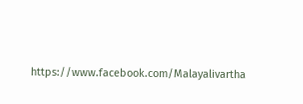https://www.facebook.com/Malayalivartha